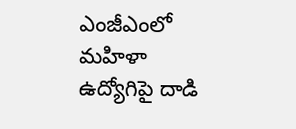ఎంజీఎంలో మ‌హిళా ఉద్యోగిపై దాడి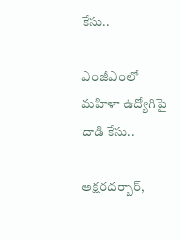కేసు..

ఎంజీఎంలో మ‌హిళా ఉద్యోగిపై దాడి కేసు..

అక్ష‌ర‌ద‌ర్బార్‌,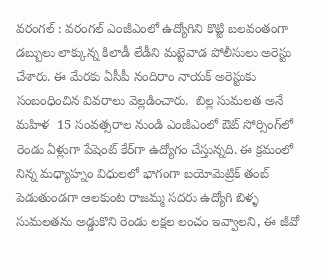వరంగ‌ల్ : వ‌రంగ‌ల్ ఎంజీఎంలో ఉద్యోగిని కొట్టి బలవంతంగా డబ్బులు లాక్కున్న కిలాడీ లేడీని మ‌ట్టెవాడ పోలీసులు అరెస్టు చేశారు. ఈ మేర‌కు ఏసీపీ నందిరాం నాయ‌క్ అరెస్టుకు సంబంధించిన వివ‌రాలు వెల్ల‌డించారు.  బిల్ల సుమలత అనే మహిళ  15 సంవత్సరాల నుండి ఎంజీఎంలో ఔట్ సోర్సింగ్‌లో రెండు ఏళ్లుగా పేషెంట్ కేర్‌గా ఉద్యోగం చేస్తున్నది. ఈ క్రమంలో నిన్న మధ్యాహ్నం విధులలో భాగంగా బయోమెట్రిక్ తంబ్ పెడుతుండగా ఆలకుంట రాజమ్మ సదరు ఉద్యోగి బిళ్ళ సుమలతను అడ్డుకొని రెండు లక్షల లంచం ఇవ్వాల‌ని, ఈ జీవో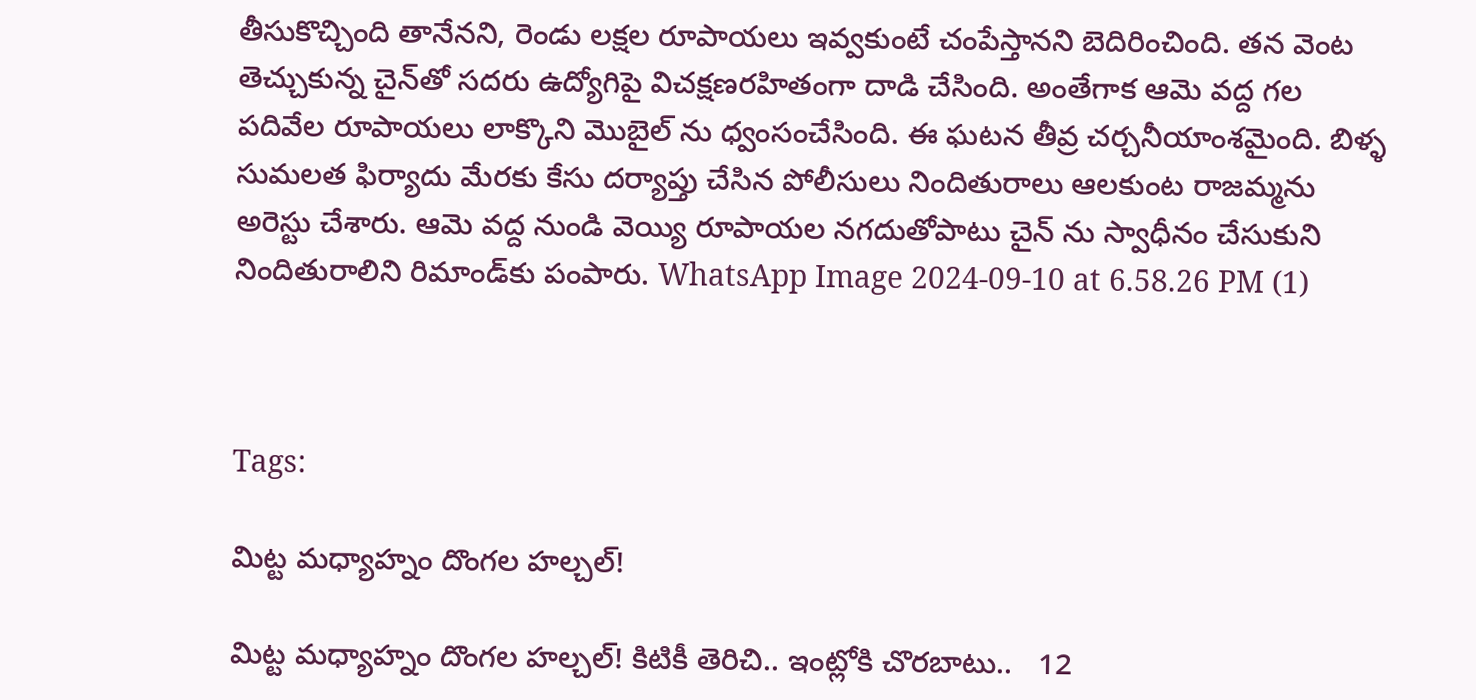తీసుకొచ్చింది తానేన‌ని, రెండు లక్షల రూపాయలు ఇవ్వకుంటే చంపేస్తానని బెదిరించింది. తన వెంట తెచ్చుకున్న చైన్‌తో సదరు ఉద్యోగిపై విచక్షణరహితంగా దాడి చేసింది. అంతేగాక ఆమె వ‌ద్ద గల  పదివేల రూపాయలు లాక్కొని మొబైల్ ను ధ్వంసంచేసింది. ఈ ఘ‌ట‌న తీవ్ర చ‌ర్చ‌నీయాంశ‌మైంది. బిళ్ళ సుమలత ఫిర్యాదు మేర‌కు కేసు ద‌ర్యాప్తు చేసిన పోలీసులు నిందితురాలు ఆలకుంట రాజమ్మను అరెస్టు చేశారు. ఆమె వద్ద నుండి వెయ్యి రూపాయల న‌గ‌దుతోపాటు చైన్ ను స్వాధీనం చేసుకుని నిందితురాలిని రిమాండ్‌కు పంపారు. WhatsApp Image 2024-09-10 at 6.58.26 PM (1)



Tags:

మిట్ట మధ్యాహ్నం దొంగల హల్చల్‌!

మిట్ట మధ్యాహ్నం దొంగల హల్చల్‌! కిటికీ తెరిచి.. ఇంట్లోకి చొరబాటు..   12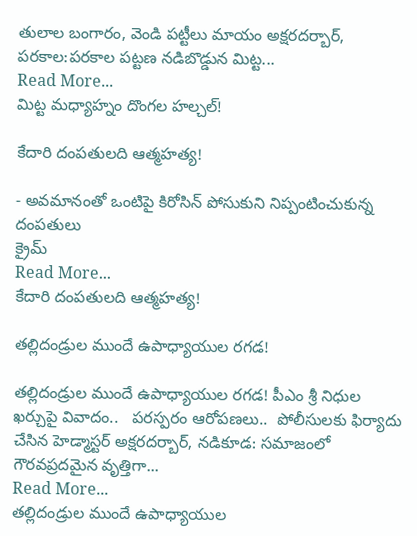తులాల బంగారం, వెండి పట్టీలు మాయం అక్షరదర్బార్‌, పరకాల:పరకాల పట్టణ నడిబొడ్డున మిట్ట...
Read More...
మిట్ట మధ్యాహ్నం దొంగల హల్చల్‌!

కేదారి దంపతులది ఆత్మహత్య!

- అవమానంతో ఒంటిపై కిరోసిన్ పోసుకుని నిప్పంటించుకున్న దంపతులు
క్రైమ్
Read More...
కేదారి దంపతులది ఆత్మహత్య!

తల్లిదండ్రుల ముందే ఉపాధ్యాయుల రగడ!

తల్లిదండ్రుల ముందే ఉపాధ్యాయుల రగడ! పీఎం శ్రీ నిధుల ఖర్చుపై వివాదం..   పరస్పరం ఆరోపణలు..  పోలీసులకు ఫిర్యాదు చేసిన హెడ్మాస్టర్ అక్షరదర్బార్, నడికూడ: సమాజంలో గౌరవప్రదమైన వృత్తిగా...
Read More...
తల్లిదండ్రుల ముందే ఉపాధ్యాయుల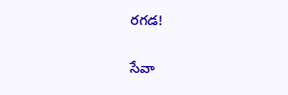రగడ!

సేవా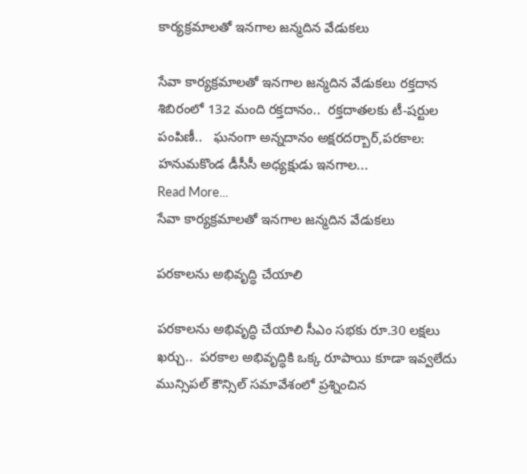కార్యక్రమాలతో ఇనగాల జన్మదిన వేడుకలు

సేవా కార్యక్రమాలతో ఇనగాల జన్మదిన వేడుకలు రక్తదాన శిబిరంలో 132 మంది రక్తదానం..  రక్తదాతలకు టీ-షర్టుల పంపిణీ..   ఘనంగా అన్నదానం అక్షరదర్బార్,పరకాల: హనుమకొండ డీసీసీ అధ్యక్షుడు ఇనగాల...
Read More...
సేవా కార్యక్రమాలతో ఇనగాల జన్మదిన వేడుకలు

పరకాలను అభివృద్ధి చేయాలి

పరకాలను అభివృద్ధి చేయాలి సీఎం సభకు రూ.30 లక్షలు ఖర్చు..  పరకాల అభివృద్ధికి ఒక్క రూపాయి కూడా ఇవ్వలేదు మున్సిపల్‌ కౌన్సిల్‌ సమావేశంలో ప్రశ్నించిన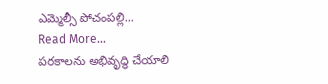ఎమ్మెల్సీ పోచంపల్లి...
Read More...
పరకాలను అభివృద్ధి చేయాలి